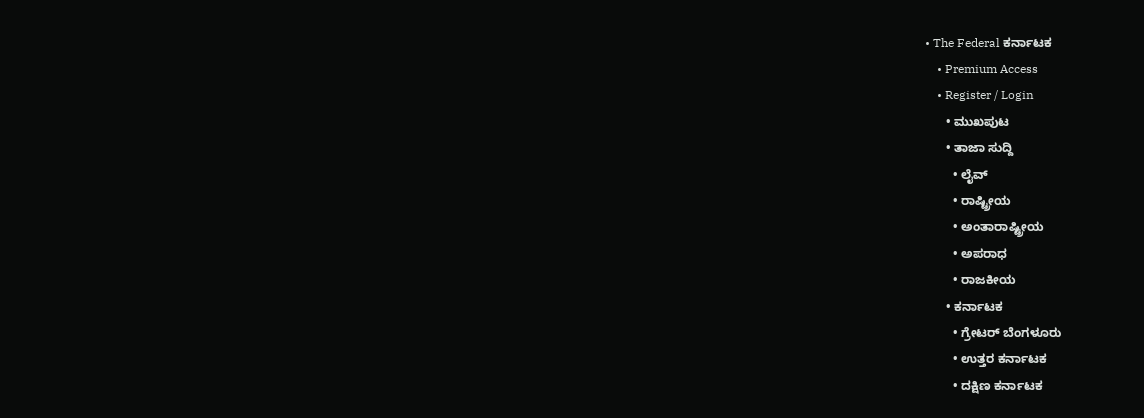• The Federal ಕರ್ನಾಟಕ
    • Premium Access
    • Register / Login
      • ಮುಖಪುಟ
      • ತಾಜಾ ಸುದ್ದಿ
        • ಲೈವ್‌
        • ರಾಷ್ಟ್ರೀಯ
        • ಅಂತಾರಾಷ್ಟ್ರೀಯ
        • ಅಪರಾಧ
        • ರಾಜಕೀಯ
      • ಕರ್ನಾಟಕ
        • ಗ್ರೇಟರ್ ಬೆಂಗಳೂರು
        • ಉತ್ತರ ಕರ್ನಾಟಕ
        • ದಕ್ಷಿಣ ಕರ್ನಾಟಕ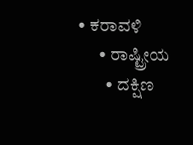• ಕರಾವಳಿ
      • ರಾಷ್ಟ್ರೀಯ
        • ದಕ್ಷಿಣ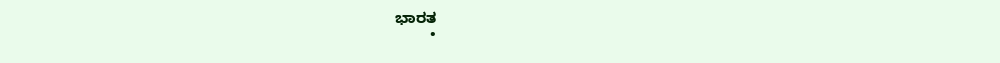ಭಾರತ
        •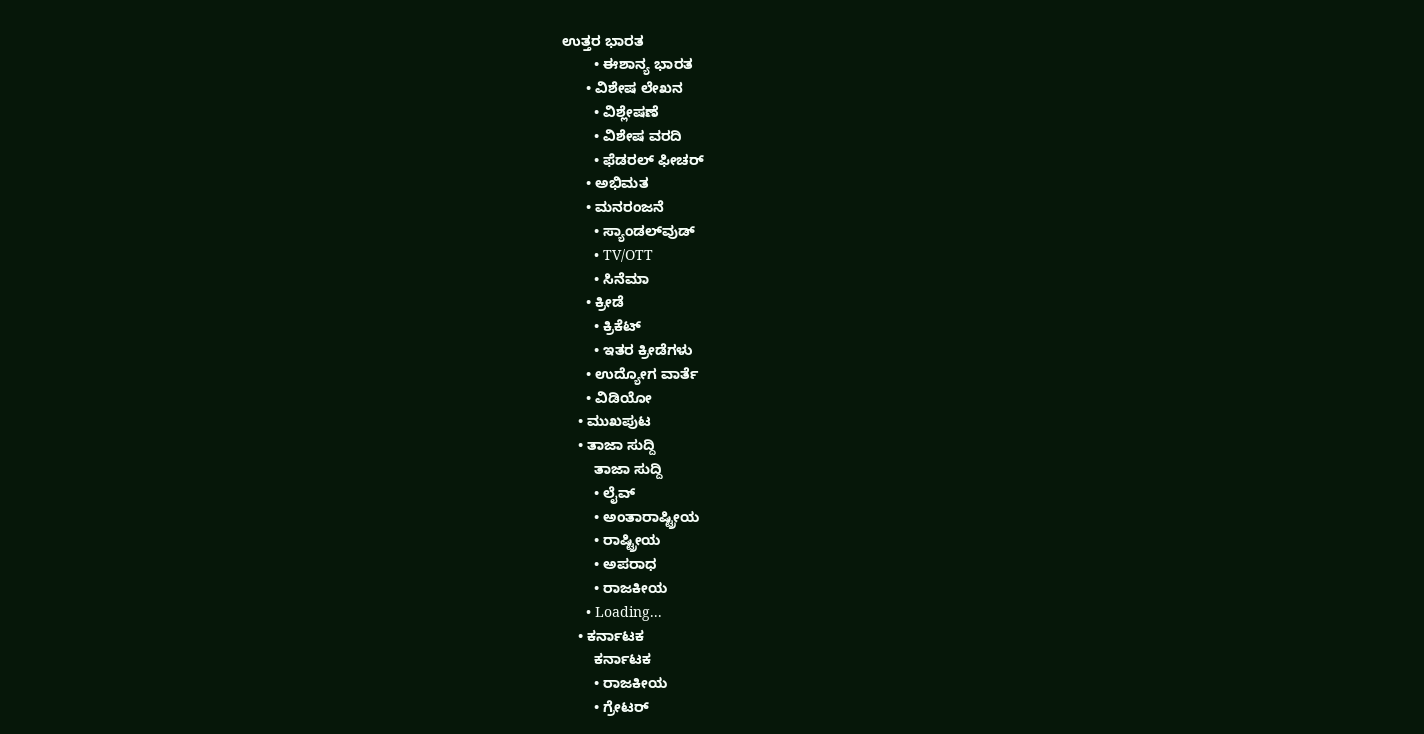ಉತ್ತರ ಭಾರತ
        • ಈಶಾನ್ಯ ಭಾರತ
      • ವಿಶೇಷ ಲೇಖನ
        • ವಿಶ್ಲೇಷಣೆ
        • ವಿಶೇಷ ವರದಿ
        • ಫೆಡರಲ್ ಫೀಚರ್
      • ಅಭಿಮತ
      • ಮನರಂಜನೆ
        • ಸ್ಯಾಂಡಲ್‌ವುಡ್
        • TV/OTT
        • ಸಿನೆಮಾ
      • ಕ್ರೀಡೆ
        • ಕ್ರಿಕೆಟ್
        • ಇತರ ಕ್ರೀಡೆಗಳು
      • ಉದ್ಯೋಗ ವಾರ್ತೆ
      • ವಿಡಿಯೋ
    • ಮುಖಪುಟ
    • ತಾಜಾ ಸುದ್ದಿ
        ತಾಜಾ ಸುದ್ದಿ
        • ಲೈವ್‌
        • ಅಂತಾರಾಷ್ಟ್ರೀಯ
        • ರಾಷ್ಟ್ರೀಯ
        • ಅಪರಾಧ
        • ರಾಜಕೀಯ
      • Loading...
    • ಕರ್ನಾಟಕ
        ಕರ್ನಾಟಕ
        • ರಾಜಕೀಯ
        • ಗ್ರೇಟರ್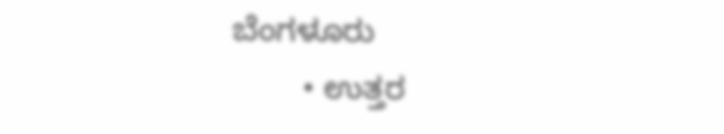ಬೆಂಗಳೂರು
        • ಉತ್ತರ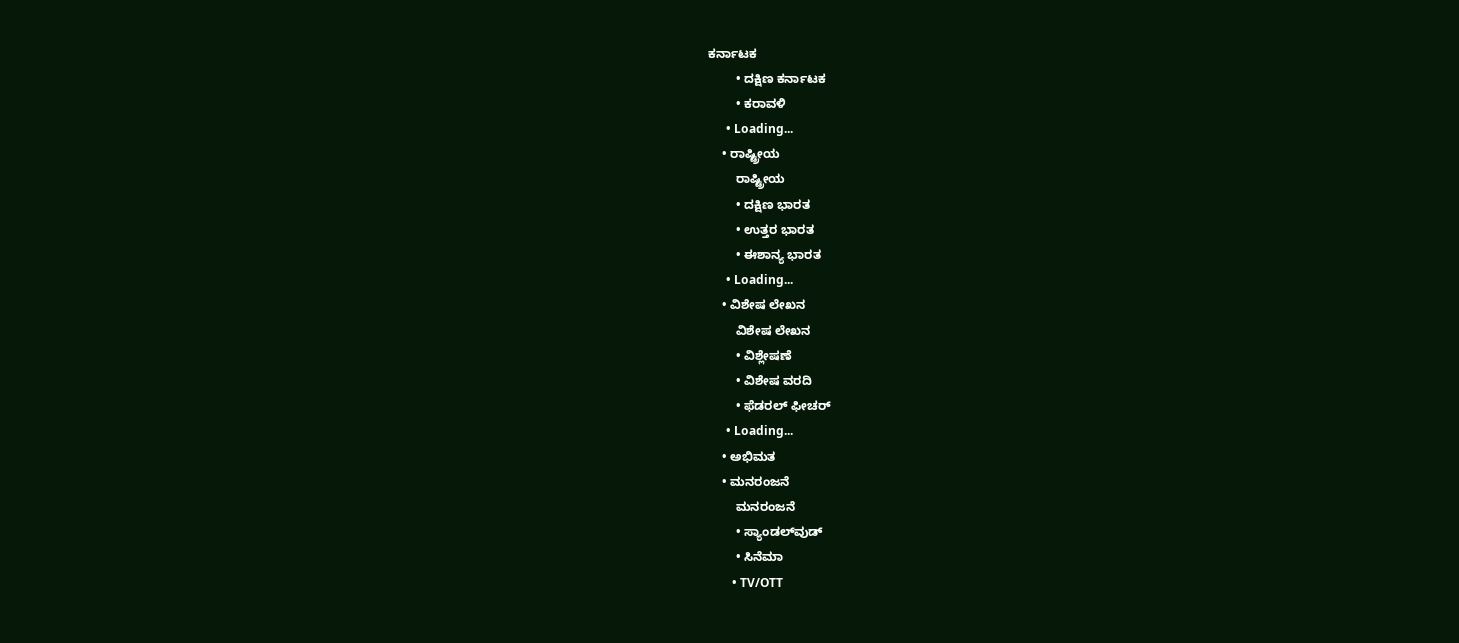ಕರ್ನಾಟಕ
        • ದಕ್ಷಿಣ ಕರ್ನಾಟಕ
        • ಕರಾವಳಿ
      • Loading...
    • ರಾಷ್ಟ್ರೀಯ
        ರಾಷ್ಟ್ರೀಯ
        • ದಕ್ಷಿಣ ಭಾರತ
        • ಉತ್ತರ ಭಾರತ
        • ಈಶಾನ್ಯ ಭಾರತ
      • Loading...
    • ವಿಶೇಷ ಲೇಖನ
        ವಿಶೇಷ ಲೇಖನ
        • ವಿಶ್ಲೇಷಣೆ
        • ವಿಶೇಷ ವರದಿ
        • ಫೆಡರಲ್ ಫೀಚರ್
      • Loading...
    • ಅಭಿಮತ
    • ಮನರಂಜನೆ
        ಮನರಂಜನೆ
        • ಸ್ಯಾಂಡಲ್‌ವುಡ್
        • ಸಿನೆಮಾ
        • TV/OTT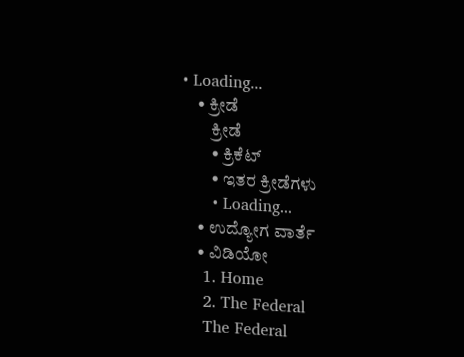• Loading...
    • ಕ್ರೀಡೆ
        ಕ್ರೀಡೆ
        • ಕ್ರಿಕೆಟ್
        • ಇತರ ಕ್ರೀಡೆಗಳು
      • Loading...
    • ಉದ್ಯೋಗ ವಾರ್ತೆ
    • ವಿಡಿಯೋ
    1. Home
    2. The Federal
    The Federal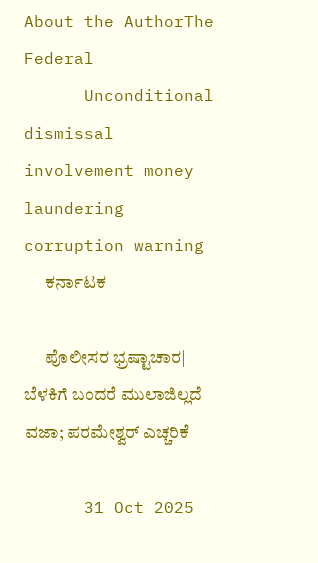About the AuthorThe Federal
      Unconditional dismissal involvement money laundering corruption warning
      ಕರ್ನಾಟಕ

      ಪೊಲೀಸರ ಭ್ರಷ್ಟಾಚಾರ| ಬೆಳಕಿಗೆ ಬಂದರೆ ಮುಲಾಜಿಲ್ಲದೆ ವಜಾ; ಪರಮೇಶ್ವರ್‌ ಎಚ್ಚರಿಕೆ

      31 Oct 2025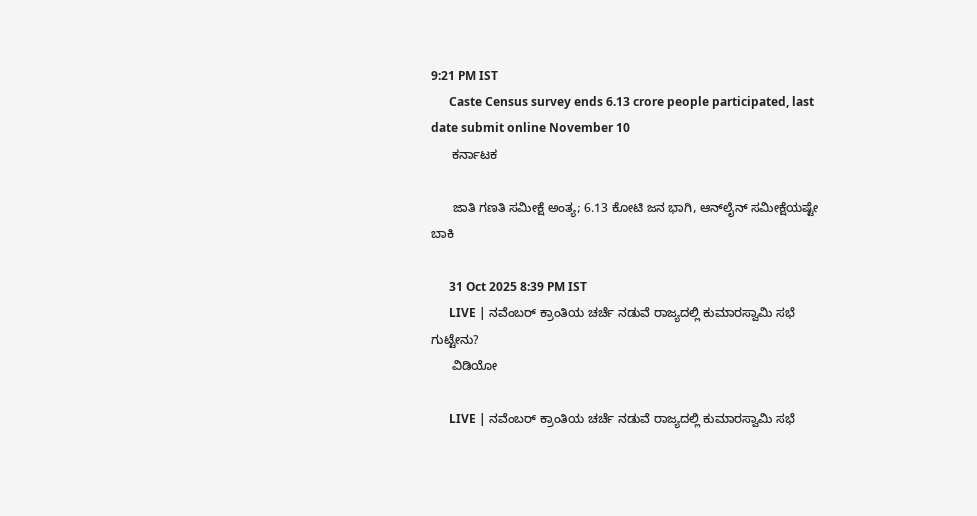9:21 PM IST
      Caste Census survey ends 6.13 crore people participated, last date submit online November 10
      ಕರ್ನಾಟಕ

      ಜಾತಿ ಗಣತಿ ಸಮೀಕ್ಷೆ ಅಂತ್ಯ; 6.13 ಕೋಟಿ ಜನ ಭಾಗಿ, ಆನ್‌ಲೈನ್‌ ಸಮೀಕ್ಷೆಯಷ್ಟೇ ಬಾಕಿ

      31 Oct 2025 8:39 PM IST
      LIVE | ನವೆಂಬರ್ ಕ್ರಾಂತಿಯ ಚರ್ಚೆ ನಡುವೆ ರಾಜ್ಯದಲ್ಲಿ ಕುಮಾರಸ್ವಾಮಿ ಸಭೆ ಗುಟ್ಟೇನು?
      ವಿಡಿಯೋ

      LIVE | ನವೆಂಬರ್ ಕ್ರಾಂತಿಯ ಚರ್ಚೆ ನಡುವೆ ರಾಜ್ಯದಲ್ಲಿ ಕುಮಾರಸ್ವಾಮಿ ಸಭೆ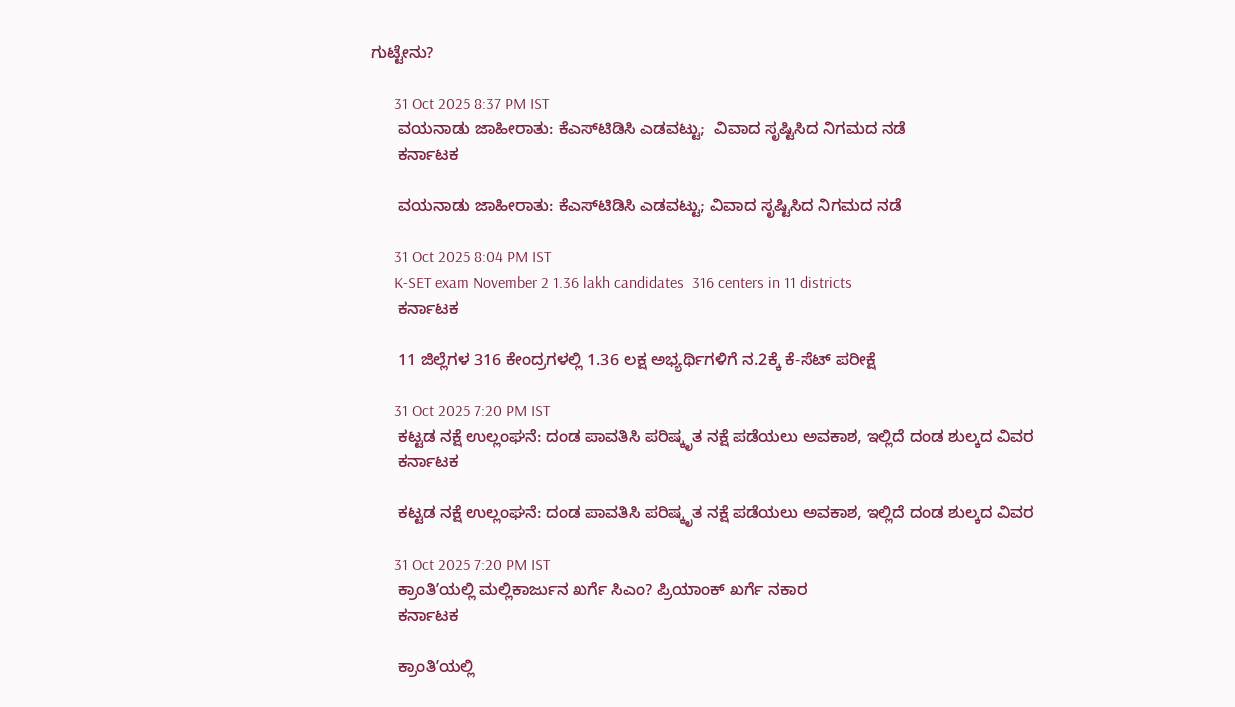ಗುಟ್ಟೇನು?

      31 Oct 2025 8:37 PM IST
      ವಯನಾಡು ಜಾಹೀರಾತು: ಕೆಎಸ್‌ಟಿಡಿಸಿ ಎಡವಟ್ಟು;  ವಿವಾದ ಸೃಷ್ಟಿಸಿದ ನಿಗಮದ ನಡೆ
      ಕರ್ನಾಟಕ

      ವಯನಾಡು ಜಾಹೀರಾತು: ಕೆಎಸ್‌ಟಿಡಿಸಿ ಎಡವಟ್ಟು; ವಿವಾದ ಸೃಷ್ಟಿಸಿದ ನಿಗಮದ ನಡೆ

      31 Oct 2025 8:04 PM IST
      K-SET exam November 2 1.36 lakh candidates  316 centers in 11 districts
      ಕರ್ನಾಟಕ

      11 ಜಿಲ್ಲೆಗಳ 316 ಕೇಂದ್ರಗಳಲ್ಲಿ 1.36 ಲಕ್ಷ ಅಭ್ಯರ್ಥಿಗಳಿಗೆ ನ.2ಕ್ಕೆ ಕೆ-ಸೆಟ್ ಪರೀಕ್ಷೆ

      31 Oct 2025 7:20 PM IST
      ಕಟ್ಟಡ ನಕ್ಷೆ ಉಲ್ಲಂಘನೆ: ದಂಡ ಪಾವತಿಸಿ ಪರಿಷ್ಕೃತ ನಕ್ಷೆ ಪಡೆಯಲು ಅವಕಾಶ, ಇಲ್ಲಿದೆ ದಂಡ ಶುಲ್ಕದ ವಿವರ
      ಕರ್ನಾಟಕ

      ಕಟ್ಟಡ ನಕ್ಷೆ ಉಲ್ಲಂಘನೆ: ದಂಡ ಪಾವತಿಸಿ ಪರಿಷ್ಕೃತ ನಕ್ಷೆ ಪಡೆಯಲು ಅವಕಾಶ, ಇಲ್ಲಿದೆ ದಂಡ ಶುಲ್ಕದ ವಿವರ

      31 Oct 2025 7:20 PM IST
      ಕ್ರಾಂತಿʼಯಲ್ಲಿ ಮಲ್ಲಿಕಾರ್ಜುನ ಖರ್ಗೆ ಸಿಎಂ? ಪ್ರಿಯಾಂಕ್‌ ಖರ್ಗೆ ನಕಾರ
      ಕರ್ನಾಟಕ

      ಕ್ರಾಂತಿʼಯಲ್ಲಿ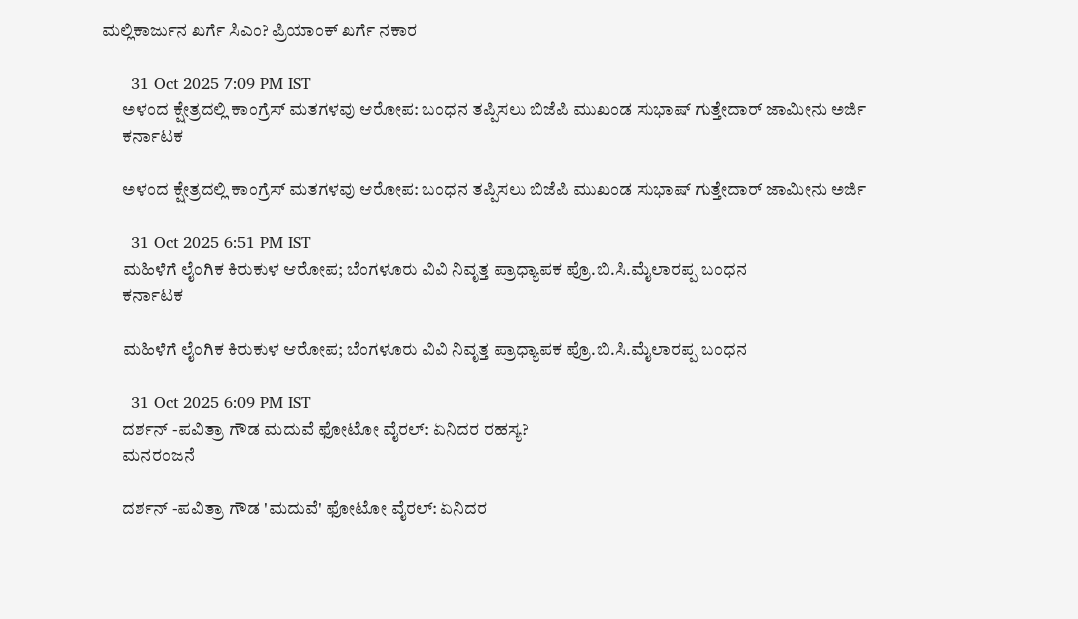ಮಲ್ಲಿಕಾರ್ಜುನ ಖರ್ಗೆ ಸಿಎಂ? ಪ್ರಿಯಾಂಕ್‌ ಖರ್ಗೆ ನಕಾರ

      31 Oct 2025 7:09 PM IST
      ಅಳಂದ ಕ್ಷೇತ್ರದಲ್ಲಿ ಕಾಂಗ್ರೆಸ್‌ ಮತಗಳವು ಆರೋಪ: ಬಂಧನ ತಪ್ಪಿಸಲು ಬಿಜೆಪಿ ಮುಖಂಡ ಸುಭಾಷ್‌ ಗುತ್ತೇದಾರ್‌ ಜಾಮೀನು ಅರ್ಜಿ
      ಕರ್ನಾಟಕ

      ಅಳಂದ ಕ್ಷೇತ್ರದಲ್ಲಿ ಕಾಂಗ್ರೆಸ್‌ ಮತಗಳವು ಆರೋಪ: ಬಂಧನ ತಪ್ಪಿಸಲು ಬಿಜೆಪಿ ಮುಖಂಡ ಸುಭಾಷ್‌ ಗುತ್ತೇದಾರ್‌ ಜಾಮೀನು ಅರ್ಜಿ

      31 Oct 2025 6:51 PM IST
      ಮಹಿಳೆಗೆ ಲೈಂಗಿಕ ಕಿರುಕುಳ ಆರೋಪ; ಬೆಂಗಳೂರು ವಿವಿ ನಿವೃತ್ತ ಪ್ರಾಧ್ಯಾಪಕ ಪ್ರೊ.ಬಿ.ಸಿ.ಮೈಲಾರಪ್ಪ ಬಂಧನ
      ಕರ್ನಾಟಕ

      ಮಹಿಳೆಗೆ ಲೈಂಗಿಕ ಕಿರುಕುಳ ಆರೋಪ; ಬೆಂಗಳೂರು ವಿವಿ ನಿವೃತ್ತ ಪ್ರಾಧ್ಯಾಪಕ ಪ್ರೊ.ಬಿ.ಸಿ.ಮೈಲಾರಪ್ಪ ಬಂಧನ

      31 Oct 2025 6:09 PM IST
      ದರ್ಶನ್ -ಪವಿತ್ರಾ ಗೌಡ ಮದುವೆ ಫೋಟೋ ವೈರಲ್: ಏನಿದರ ರಹಸ್ಯ?
      ಮನರಂಜನೆ

      ದರ್ಶನ್ -ಪವಿತ್ರಾ ಗೌಡ 'ಮದುವೆ' ಫೋಟೋ ವೈರಲ್: ಏನಿದರ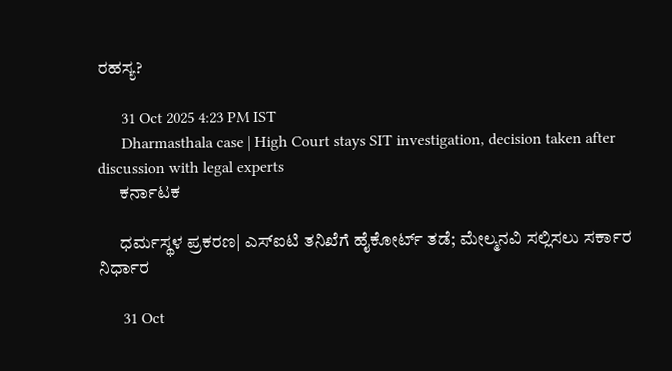ರಹಸ್ಯ?

      31 Oct 2025 4:23 PM IST
      Dharmasthala case | High Court stays SIT investigation, decision taken after discussion with legal experts
      ಕರ್ನಾಟಕ

      ಧರ್ಮಸ್ಥಳ ಪ್ರಕರಣ| ಎಸ್‌ಐಟಿ ತನಿಖೆಗೆ ಹೈಕೋರ್ಟ್‌ ತಡೆ; ಮೇಲ್ಮನವಿ ಸಲ್ಲಿಸಲು ಸರ್ಕಾರ ನಿರ್ಧಾರ

      31 Oct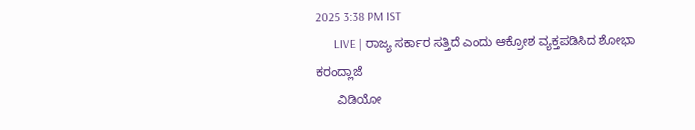2025 3:38 PM IST
      LIVE | ರಾಜ್ಯ ಸರ್ಕಾರ ಸತ್ತಿದೆ ಎಂದು ಆಕ್ರೋಶ ವ್ಯಕ್ತಪಡಿಸಿದ ಶೋಭಾ ಕರಂದ್ಲಾಜೆ
      ವಿಡಿಯೋ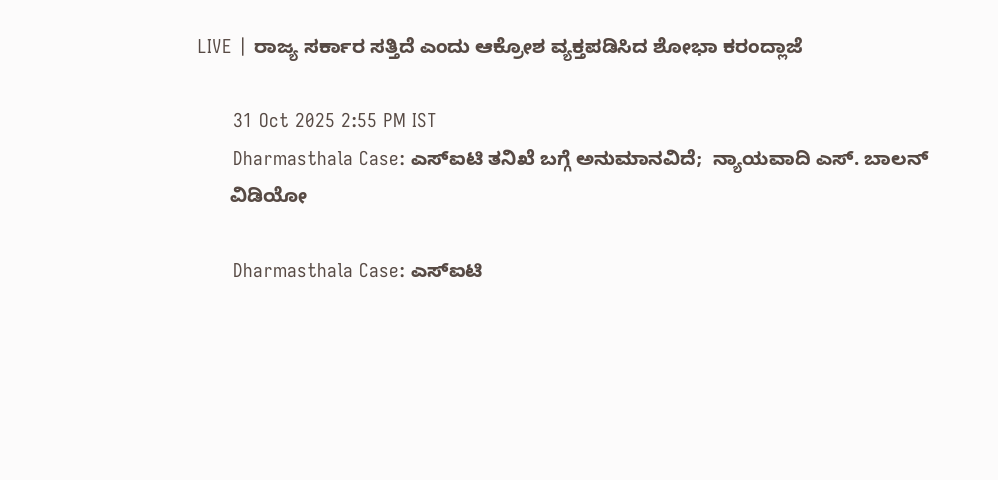LIVE | ರಾಜ್ಯ ಸರ್ಕಾರ ಸತ್ತಿದೆ ಎಂದು ಆಕ್ರೋಶ ವ್ಯಕ್ತಪಡಿಸಿದ ಶೋಭಾ ಕರಂದ್ಲಾಜೆ

      31 Oct 2025 2:55 PM IST
      Dharmasthala Case: ಎಸ್‌ಐಟಿ ತನಿಖೆ ಬಗ್ಗೆ ಅನುಮಾನವಿದೆ;  ನ್ಯಾಯವಾದಿ ಎಸ್‌. ಬಾಲನ್‌
      ವಿಡಿಯೋ

      Dharmasthala Case: ಎಸ್‌ಐಟಿ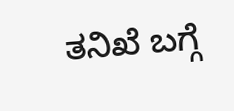ತನಿಖೆ ಬಗ್ಗೆ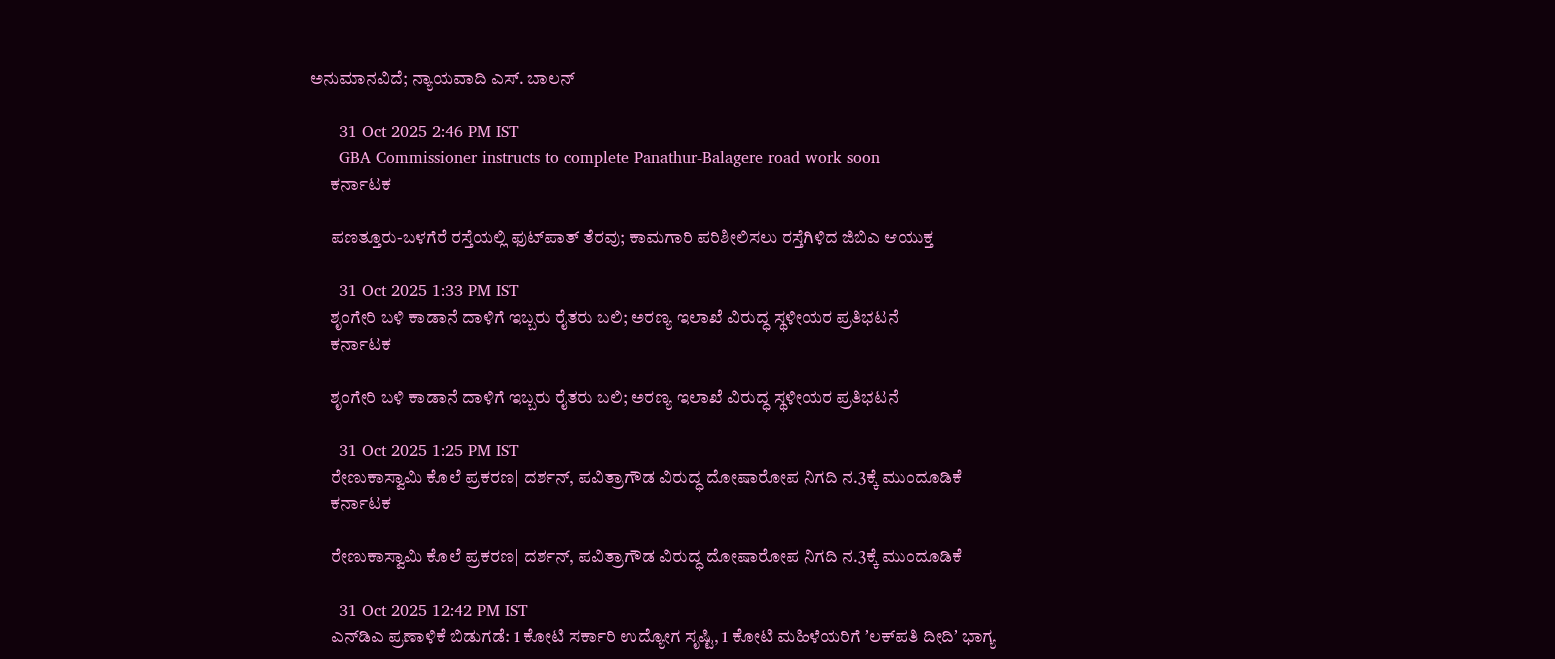ಅನುಮಾನವಿದೆ; ನ್ಯಾಯವಾದಿ ಎಸ್‌. ಬಾಲನ್‌

      31 Oct 2025 2:46 PM IST
      GBA Commissioner instructs to complete Panathur-Balagere road work soon
      ಕರ್ನಾಟಕ

      ಪಣತ್ತೂರು-ಬಳಗೆರೆ ರಸ್ತೆಯಲ್ಲಿ ಫುಟ್‌ಪಾತ್‌ ತೆರವು; ಕಾಮಗಾರಿ ಪರಿಶೀಲಿಸಲು ರಸ್ತೆಗಿಳಿದ ಜಿಬಿಎ ಆಯುಕ್ತ

      31 Oct 2025 1:33 PM IST
      ಶೃಂಗೇರಿ ಬಳಿ ಕಾಡಾನೆ ದಾಳಿಗೆ ಇಬ್ಬರು ರೈತರು ಬಲಿ; ಅರಣ್ಯ ಇಲಾಖೆ ವಿರುದ್ಧ ಸ್ಥಳೀಯರ ಪ್ರತಿಭಟನೆ
      ಕರ್ನಾಟಕ

      ಶೃಂಗೇರಿ ಬಳಿ ಕಾಡಾನೆ ದಾಳಿಗೆ ಇಬ್ಬರು ರೈತರು ಬಲಿ; ಅರಣ್ಯ ಇಲಾಖೆ ವಿರುದ್ಧ ಸ್ಥಳೀಯರ ಪ್ರತಿಭಟನೆ

      31 Oct 2025 1:25 PM IST
      ರೇಣುಕಾಸ್ವಾಮಿ ಕೊಲೆ ಪ್ರಕರಣ| ದರ್ಶನ್, ಪವಿತ್ರಾಗೌಡ ವಿರುದ್ಧ ದೋಷಾರೋಪ ನಿಗದಿ ನ.3ಕ್ಕೆ ಮುಂದೂಡಿಕೆ
      ಕರ್ನಾಟಕ

      ರೇಣುಕಾಸ್ವಾಮಿ ಕೊಲೆ ಪ್ರಕರಣ| ದರ್ಶನ್, ಪವಿತ್ರಾಗೌಡ ವಿರುದ್ಧ ದೋಷಾರೋಪ ನಿಗದಿ ನ.3ಕ್ಕೆ ಮುಂದೂಡಿಕೆ

      31 Oct 2025 12:42 PM IST
      ಎನ್‌ಡಿಎ ಪ್ರಣಾಳಿಕೆ ಬಿಡುಗಡೆ: 1 ಕೋಟಿ ಸರ್ಕಾರಿ ಉದ್ಯೋಗ ಸೃಷ್ಟಿ, 1 ಕೋಟಿ ಮಹಿಳೆಯರಿಗೆ ʼಲಕ್‌ಪತಿ ದೀದಿʼ ಭಾಗ್ಯ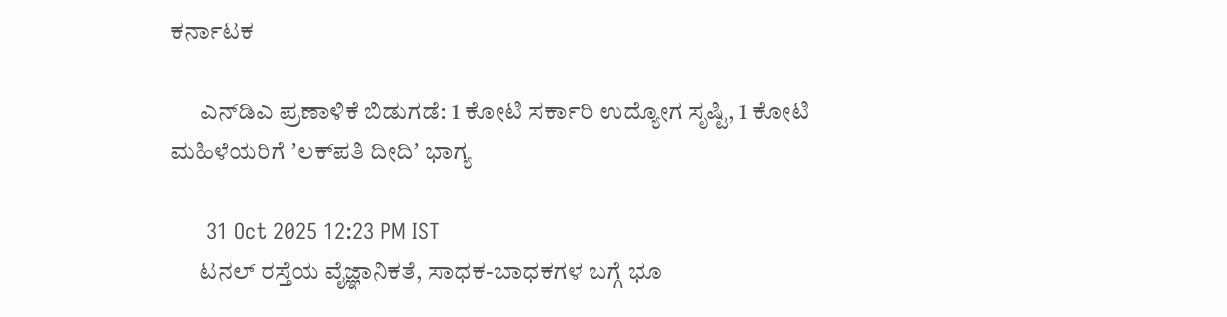ಕರ್ನಾಟಕ

      ಎನ್‌ಡಿಎ ಪ್ರಣಾಳಿಕೆ ಬಿಡುಗಡೆ: 1 ಕೋಟಿ ಸರ್ಕಾರಿ ಉದ್ಯೋಗ ಸೃಷ್ಟಿ, 1 ಕೋಟಿ ಮಹಿಳೆಯರಿಗೆ ʼಲಕ್‌ಪತಿ ದೀದಿʼ ಭಾಗ್ಯ

      31 Oct 2025 12:23 PM IST
      ಟನಲ್ ರಸ್ತೆಯ ವೈಜ್ಞಾನಿಕತೆ, ಸಾಧಕ-ಬಾಧಕಗಳ ಬಗ್ಗೆ ಭೂ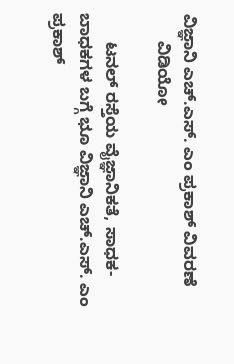ವಿಜ್ಞಾನಿ ಎಚ್.ಎಸ್. ಎಂ ಪ್ರಕಾಶ್ ವಿವರಣೆ
      ವಿಡಿಯೋ

      ಟನಲ್ ರಸ್ತೆಯ ವೈಜ್ಞಾನಿಕತೆ, ಸಾಧಕ-ಬಾಧಕಗಳ ಬಗ್ಗೆ ಭೂ ವಿಜ್ಞಾನಿ ಎಚ್.ಎಸ್. ಎಂ ಪ್ರಕಾಶ್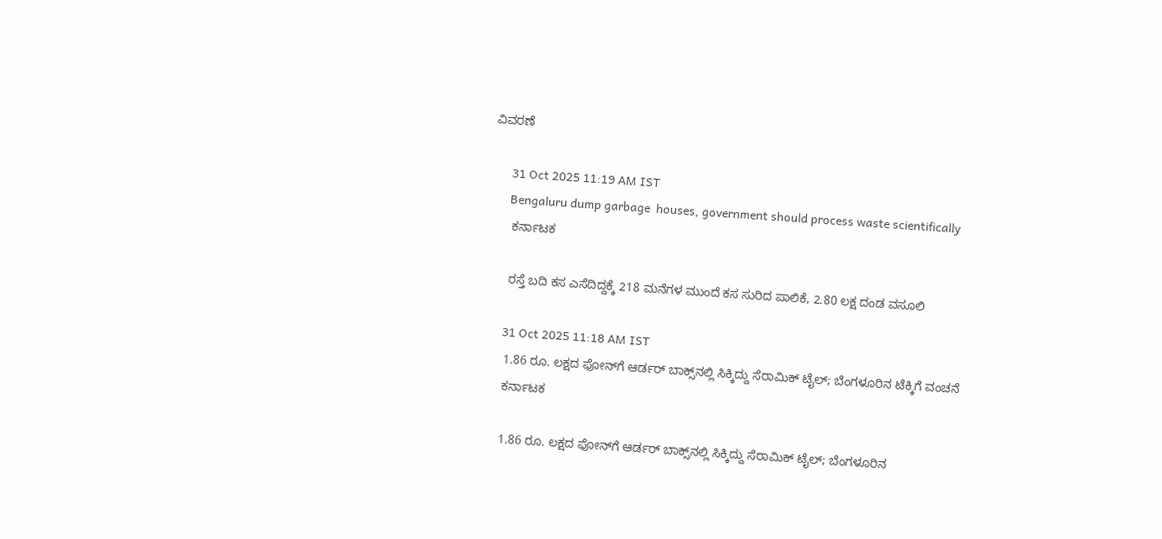ವಿವರಣೆ

      31 Oct 2025 11:19 AM IST
      Bengaluru dump garbage  houses, government should process waste scientifically
      ಕರ್ನಾಟಕ

      ರಸ್ತೆ ಬದಿ ಕಸ ಎಸೆದಿದ್ದಕ್ಕೆ 218 ಮನೆಗಳ ಮುಂದೆ ಕಸ ಸುರಿದ ಪಾಲಿಕೆ, 2.80 ಲಕ್ಷ ದಂಡ ವಸೂಲಿ

      31 Oct 2025 11:18 AM IST
      1.86 ರೂ. ಲಕ್ಷದ ಫೋನ್‌ಗೆ ಆರ್ಡರ್ ಬಾಕ್ಸ್‌ನಲ್ಲಿ ಸಿಕ್ಕಿದ್ದು ಸೆರಾಮಿಕ್ ಟೈಲ್; ಬೆಂಗಳೂರಿನ ಟೆಕ್ಕಿಗೆ ವಂಚನೆ
      ಕರ್ನಾಟಕ

      1.86 ರೂ. ಲಕ್ಷದ ಫೋನ್‌ಗೆ ಆರ್ಡರ್ ಬಾಕ್ಸ್‌ನಲ್ಲಿ ಸಿಕ್ಕಿದ್ದು ಸೆರಾಮಿಕ್ ಟೈಲ್; ಬೆಂಗಳೂರಿನ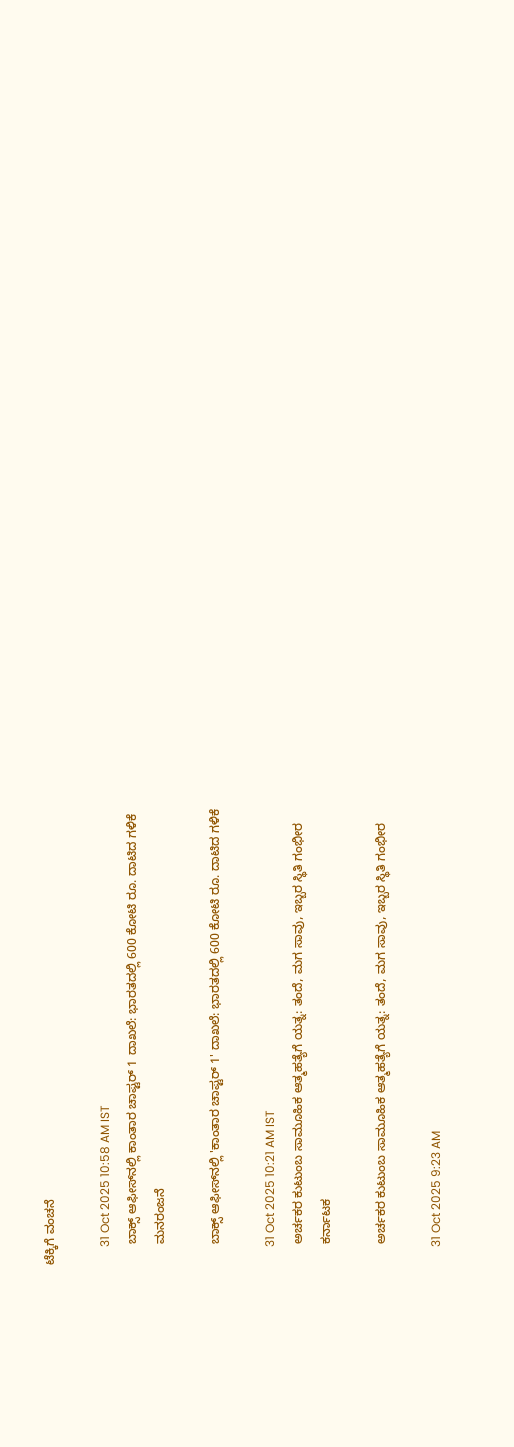ಟೆಕ್ಕಿಗೆ ವಂಚನೆ

      31 Oct 2025 10:58 AM IST
      ಬಾಕ್ಸ್‌ ಆಫೀಸ್‌ನಲ್ಲಿ ಕಾಂತಾರ ಚಾಪ್ಟರ್ 1 ದಾಖಲೆ: ಭಾರತದಲ್ಲಿ 600 ಕೋಟಿ ರೂ. ದಾಟಿದ ಗಳಿಕೆ
      ಮನರಂಜನೆ

      ಬಾಕ್ಸ್‌ ಆಫೀಸ್‌ನಲ್ಲಿ 'ಕಾಂತಾರ ಚಾಪ್ಟರ್ 1' ದಾಖಲೆ: ಭಾರತದಲ್ಲಿ 600 ಕೋಟಿ ರೂ. ದಾಟಿದ ಗಳಿಕೆ

      31 Oct 2025 10:21 AM IST
      ಅರ್ಚಕರ ಕುಟುಂಬ ಸಾಮೂಹಿಕ ಆತ್ಮಹತ್ಯೆಗೆ ಯತ್ನ: ತಂದೆ, ಮಗ ಸಾವು, ಇಬ್ಬರ ಸ್ಥಿತಿ ಗಂಭೀರ
      ಕರ್ನಾಟಕ

      ಅರ್ಚಕರ ಕುಟುಂಬ ಸಾಮೂಹಿಕ ಆತ್ಮಹತ್ಯೆಗೆ ಯತ್ನ: ತಂದೆ, ಮಗ ಸಾವು, ಇಬ್ಬರ ಸ್ಥಿತಿ ಗಂಭೀರ

      31 Oct 2025 9:23 AM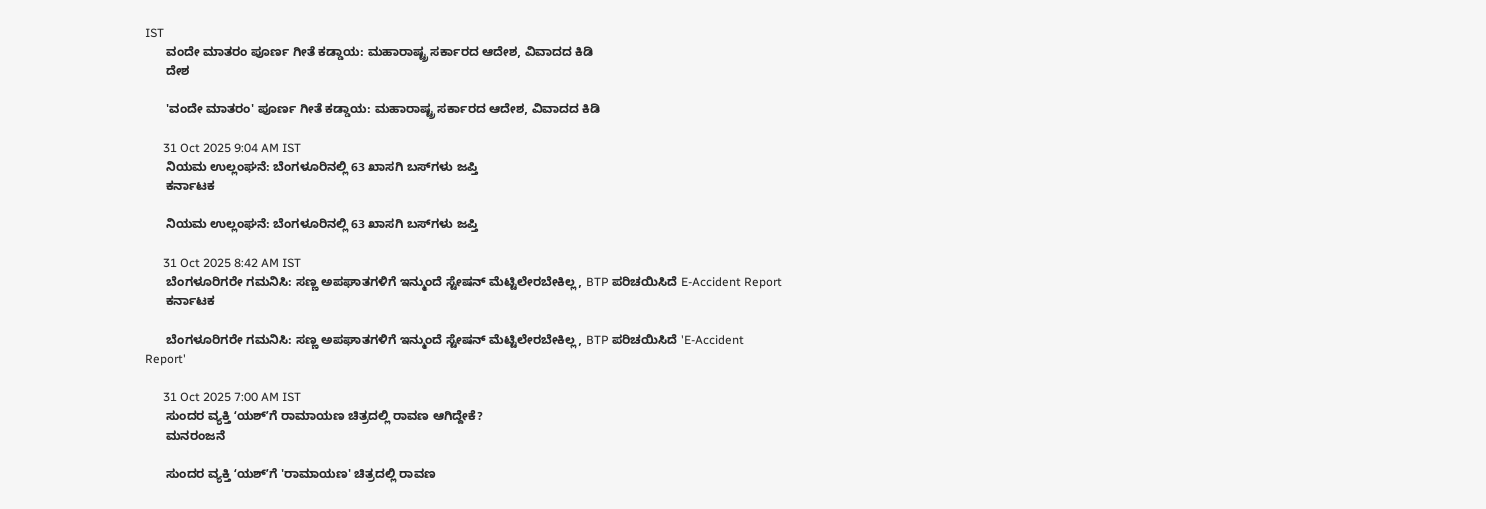IST
      ವಂದೇ ಮಾತರಂ ಪೂರ್ಣ ಗೀತೆ ಕಡ್ಡಾಯ: ಮಹಾರಾಷ್ಟ್ರ ಸರ್ಕಾರದ ಆದೇಶ, ವಿವಾದದ ಕಿಡಿ
      ದೇಶ

      'ವಂದೇ ಮಾತರಂ' ಪೂರ್ಣ ಗೀತೆ ಕಡ್ಡಾಯ: ಮಹಾರಾಷ್ಟ್ರ ಸರ್ಕಾರದ ಆದೇಶ, ವಿವಾದದ ಕಿಡಿ

      31 Oct 2025 9:04 AM IST
      ನಿಯಮ ಉಲ್ಲಂಘನೆ: ಬೆಂಗಳೂರಿನಲ್ಲಿ 63 ಖಾಸಗಿ ಬಸ್‌ಗಳು ಜಪ್ತಿ
      ಕರ್ನಾಟಕ

      ನಿಯಮ ಉಲ್ಲಂಘನೆ: ಬೆಂಗಳೂರಿನಲ್ಲಿ 63 ಖಾಸಗಿ ಬಸ್‌ಗಳು ಜಪ್ತಿ

      31 Oct 2025 8:42 AM IST
      ಬೆಂಗಳೂರಿಗರೇ ಗಮನಿಸಿ: ಸಣ್ಣ ಅಪಘಾತಗಳಿಗೆ ಇನ್ಮುಂದೆ ಸ್ಟೇಷನ್ ಮೆಟ್ಟಿಲೇರಬೇಕಿಲ್ಲ, BTP ಪರಿಚಯಿಸಿದೆ E-Accident Report
      ಕರ್ನಾಟಕ

      ಬೆಂಗಳೂರಿಗರೇ ಗಮನಿಸಿ: ಸಣ್ಣ ಅಪಘಾತಗಳಿಗೆ ಇನ್ಮುಂದೆ ಸ್ಟೇಷನ್ ಮೆಟ್ಟಿಲೇರಬೇಕಿಲ್ಲ, BTP ಪರಿಚಯಿಸಿದೆ 'E-Accident Report'

      31 Oct 2025 7:00 AM IST
      ಸುಂದರ ವ್ಯಕ್ತಿ ʻಯಶ್ʼಗೆ ರಾಮಾಯಣ ಚಿತ್ರದಲ್ಲಿ ರಾವಣ ಆಗಿದ್ದೇಕೆ?
      ಮನರಂಜನೆ

      ಸುಂದರ ವ್ಯಕ್ತಿ ʻಯಶ್ʼಗೆ 'ರಾಮಾಯಣ' ಚಿತ್ರದಲ್ಲಿ ರಾವಣ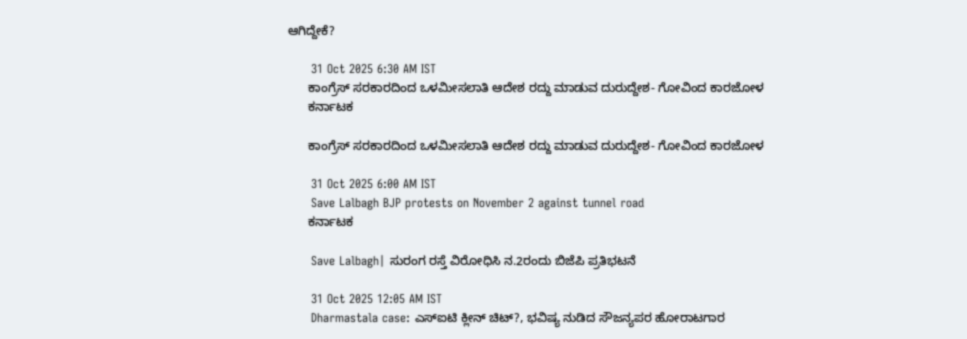ಆಗಿದ್ದೇಕೆ?

      31 Oct 2025 6:30 AM IST
      ಕಾಂಗ್ರೆಸ್ ಸರಕಾರದಿಂದ ಒಳಮೀಸಲಾತಿ ಆದೇಶ ರದ್ದು ಮಾಡುವ ದುರುದ್ದೇಶ- ಗೋವಿಂದ ಕಾರಜೋಳ
      ಕರ್ನಾಟಕ

      ಕಾಂಗ್ರೆಸ್ ಸರಕಾರದಿಂದ ಒಳಮೀಸಲಾತಿ ಆದೇಶ ರದ್ದು ಮಾಡುವ ದುರುದ್ದೇಶ- ಗೋವಿಂದ ಕಾರಜೋಳ

      31 Oct 2025 6:00 AM IST
      Save Lalbagh BJP protests on November 2 against tunnel road
      ಕರ್ನಾಟಕ

      Save Lalbagh| ಸುರಂಗ ರಸ್ತೆ ವಿರೋಧಿಸಿ ನ.2ರಂದು ಬಿಜೆಪಿ ಪ್ರತಿಭಟನೆ

      31 Oct 2025 12:05 AM IST
      Dharmastala case: ಎಸ್‌ಐಟಿ ಕ್ಲೀನ್ ಚಿಟ್?, ಭವಿಷ್ಯ ನುಡಿದ ಸೌಜನ್ಯಪರ ಹೋರಾಟಗಾರ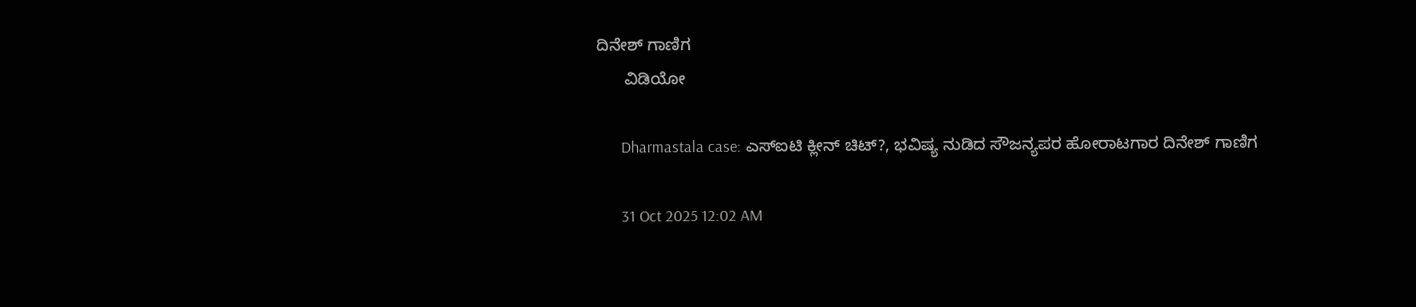ದಿನೇಶ್ ಗಾಣಿಗ
      ವಿಡಿಯೋ

      Dharmastala case: ಎಸ್‌ಐಟಿ ಕ್ಲೀನ್ ಚಿಟ್?, ಭವಿಷ್ಯ ನುಡಿದ ಸೌಜನ್ಯಪರ ಹೋರಾಟಗಾರ ದಿನೇಶ್ ಗಾಣಿಗ

      31 Oct 2025 12:02 AM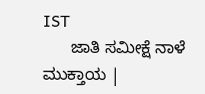IST
      ಜಾತಿ ಸಮೀಕ್ಷೆ ನಾಳೆ ಮುಕ್ತಾಯ |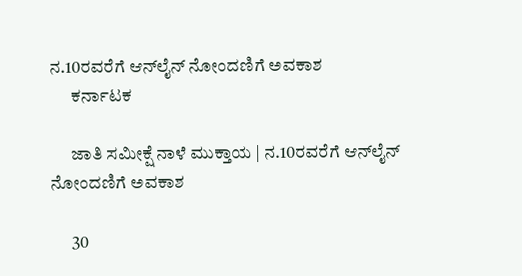ನ.10ರವರೆಗೆ ಆನ್‌ಲೈನ್‌ ನೋಂದಣಿಗೆ ಅವಕಾಶ
      ಕರ್ನಾಟಕ

      ಜಾತಿ ಸಮೀಕ್ಷೆ ನಾಳೆ ಮುಕ್ತಾಯ | ನ.10ರವರೆಗೆ ಆನ್‌ಲೈನ್‌ ನೋಂದಣಿಗೆ ಅವಕಾಶ

      30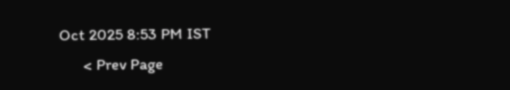Oct 2025 8:53 PM IST
      < Prev Page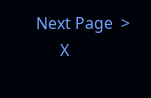Next Page  >
      X